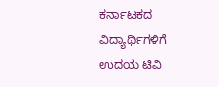ಕರ್ನಾಟಕದ ವಿದ್ಯಾರ್ಥಿಗಳಿಗೆ ಉದಯ ಟಿವಿ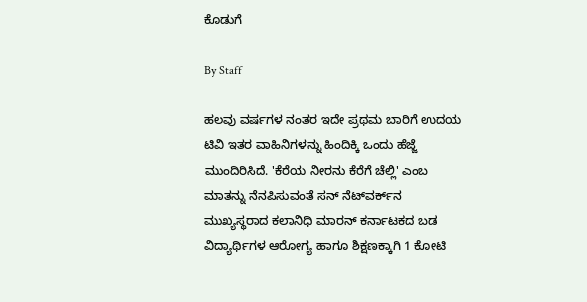ಕೊಡುಗೆ

By Staff

ಹಲವು ವರ್ಷಗಳ ನಂತರ ಇದೇ ಪ್ರಥಮ ಬಾರಿಗೆ ಉದಯ ಟಿವಿ ಇತರ ವಾಹಿನಿಗಳನ್ನು ಹಿಂದಿಕ್ಕಿ ಒಂದು ಹೆಜ್ಜೆ ಮುಂದಿರಿಸಿದೆ. 'ಕೆರೆಯ ನೀರನು ಕೆರೆಗೆ ಚೆಲ್ಲಿ' ಎಂಬ ಮಾತನ್ನು ನೆನಪಿಸುವಂತೆ ಸನ್ ನೆಟ್‌ವರ್ಕ್‌ನ ಮುಖ್ಯಸ್ಥರಾದ ಕಲಾನಿಧಿ ಮಾರನ್ ಕರ್ನಾಟಕದ ಬಡ ವಿದ್ಯಾರ್ಥಿಗಳ ಆರೋಗ್ಯ ಹಾಗೂ ಶಿಕ್ಷಣಕ್ಕಾಗಿ 1 ಕೋಟಿ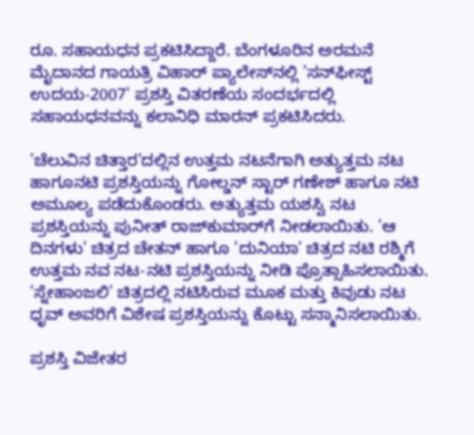ರೂ. ಸಹಾಯಧನ ಪ್ರಕಟಿಸಿದ್ದಾರೆ. ಬೆಂಗಳೂರಿನ ಅರಮನೆ ಮೈದಾನದ ಗಾಯತ್ರಿ ವಿಹಾರ್ ಪ್ಯಾಲೇಸ್‌‍ನಲ್ಲಿ 'ಸನ್‌ಫೀಸ್ಟ್ ಉದಯ-2007' ಪ್ರಶಸ್ತಿ ವಿತರಣೆಯ ಸಂದರ್ಭದಲ್ಲಿ ಸಹಾಯಧನವನ್ನು ಕಲಾನಿಧಿ ಮಾರನ್ ಪ್ರಕಟಿಸಿದರು.

'ಚೆಲುವಿನ ಚಿತ್ತಾರ'ದಲ್ಲಿನ ಉತ್ತಮ ನಟನೆಗಾಗಿ ಅತ್ಯುತ್ತಮ ನಟ ಹಾಗೂನಟಿ ಪ್ರಶಸ್ತಿಯನ್ನು ಗೋಲ್ಡನ್ ಸ್ಟಾರ್ ಗಣೇಶ್ ಹಾಗೂ ನಟಿ ಅಮೂಲ್ಯ ಪಡೆದುಕೊಂಡರು. ಅತ್ಯುತ್ತಮ ಯಶಸ್ವಿ ನಟ ಪ್ರಶಸ್ತಿಯನ್ನು ಪುನೀತ್ ರಾಜ್‌ಕುಮಾರ್‌ಗೆ ನೀಡಲಾಯಿತು. 'ಆ ದಿನಗಳು' ಚಿತ್ರದ ಚೇತನ್ ಹಾಗೂ 'ದುನಿಯಾ' ಚಿತ್ರದ ನಟಿ ರಶ್ಮಿಗೆ ಉತ್ತಮ ನವ ನಟ-ನಟಿ ಪ್ರಶಸ್ತಿಯನ್ನು ನೀಡಿ ಪ್ರೊತ್ಸಾಹಿಸಲಾಯಿತು. 'ಸ್ನೇಹಾಂಜಲಿ' ಚಿತ್ರದಲ್ಲಿ ನಟಿಸಿರುವ ಮೂಕ ಮತ್ತು ಕಿವುಡು ನಟ ಧೃವ್ ಅವರಿಗೆ ವಿಶೇಷ ಪ್ರಶಸ್ತಿಯನ್ನು ಕೊಟ್ಟು ಸನ್ಮಾನಿಸಲಾಯಿತು.

ಪ್ರಶಸ್ತಿ ವಿಜೇತರ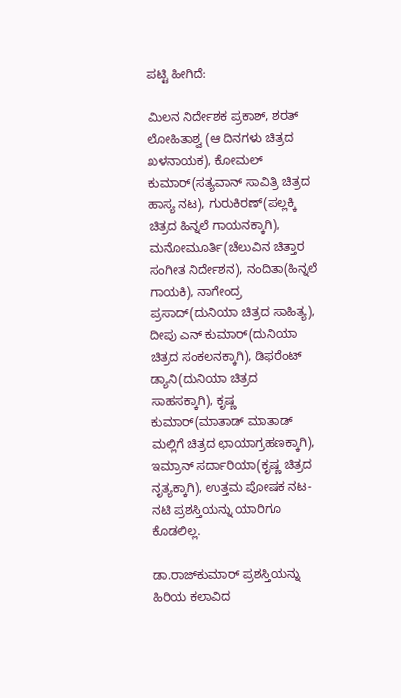ಪಟ್ಟಿ ಹೀಗಿದೆ:

ಮಿಲನ ನಿರ್ದೇಶಕ ಪ್ರಕಾಶ್, ಶರತ್ ಲೋಹಿತಾಶ್ವ (ಆ ದಿನಗಳು ಚಿತ್ರದ ಖಳನಾಯಕ), ಕೋಮಲ್ ಕುಮಾರ್(ಸತ್ಯವಾನ್ ಸಾವಿತ್ರಿ ಚಿತ್ರದ ಹಾಸ್ಯ ನಟ), ಗುರುಕಿರಣ್(ಪಲ್ಲಕ್ಕಿ ಚಿತ್ರದ ಹಿನ್ನಲೆ ಗಾಯನಕ್ಕಾಗಿ), ಮನೋಮೂರ್ತಿ(ಚೆಲುವಿನ ಚಿತ್ತಾರ ಸಂಗೀತ ನಿರ್ದೇಶನ), ನಂದಿತಾ(ಹಿನ್ನಲೆ ಗಾಯಕಿ), ನಾಗೇಂದ್ರ ಪ್ರಸಾದ್(ದುನಿಯಾ ಚಿತ್ರದ ಸಾಹಿತ್ಯ), ದೀಪು ಎನ್ ಕುಮಾರ್(ದುನಿಯಾ ಚಿತ್ರದ ಸಂಕಲನಕ್ಕಾಗಿ), ಡಿಫರೆಂಟ್ ಡ್ಯಾನಿ(ದುನಿಯಾ ಚಿತ್ರದ ಸಾಹಸಕ್ಕಾಗಿ), ಕೃಷ್ಣ ಕುಮಾರ್(ಮಾತಾಡ್ ಮಾತಾಡ್ ಮಲ್ಲಿಗೆ ಚಿತ್ರದ ಛಾಯಾಗ್ರಹಣಕ್ಕಾಗಿ), ಇಮ್ರಾನ್ ಸರ್ದಾರಿಯಾ(ಕೃಷ್ಣ ಚಿತ್ರದ ನೃತ್ಯಕ್ಕಾಗಿ), ಉತ್ತಮ ಪೋಷಕ ನಟ-ನಟಿ ಪ್ರಶಸ್ತಿಯನ್ನು ಯಾರಿಗೂ ಕೊಡಲಿಲ್ಲ.

ಡಾ.ರಾಜ್‌ಕುಮಾರ್ ಪ್ರಶಸ್ತಿಯನ್ನು ಹಿರಿಯ ಕಲಾವಿದ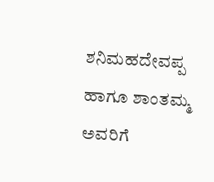ಶನಿಮಹದೇವಪ್ಪ ಹಾಗೂ ಶಾಂತಮ್ಮ ಅವರಿಗೆ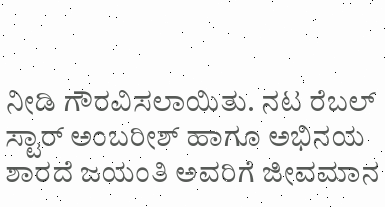ನೀಡಿ ಗೌರವಿಸಲಾಯಿತು. ನಟ ರೆಬಲ್ ಸ್ಟಾರ್ ಅಂಬರೀಶ್ ಹಾಗೂ ಅಭಿನಯ ಶಾರದೆ ಜಯಂತಿ ಅವರಿಗೆ ಜೀವಮಾನ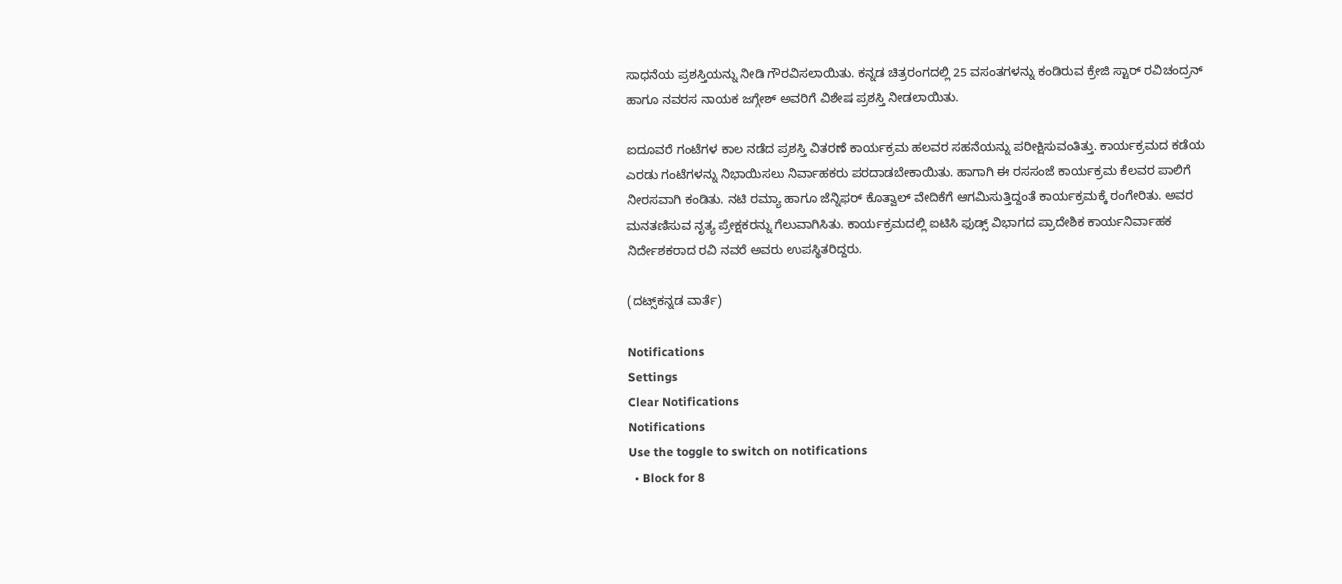ಸಾಧನೆಯ ಪ್ರಶಸ್ತಿಯನ್ನು ನೀಡಿ ಗೌರವಿಸಲಾಯಿತು. ಕನ್ನಡ ಚಿತ್ರರಂಗದಲ್ಲಿ 25 ವಸಂತಗಳನ್ನು ಕಂಡಿರುವ ಕ್ರೇಜಿ ಸ್ಟಾರ್ ರವಿಚಂದ್ರನ್ ಹಾಗೂ ನವರಸ ನಾಯಕ ಜಗ್ಗೇಶ್ ಅವರಿಗೆ ವಿಶೇಷ ಪ್ರಶಸ್ತಿ ನೀಡಲಾಯಿತು.

ಐದೂವರೆ ಗಂಟೆಗಳ ಕಾಲ ನಡೆದ ಪ್ರಶಸ್ತಿ ವಿತರಣೆ ಕಾರ್ಯಕ್ರಮ ಹಲವರ ಸಹನೆಯನ್ನು ಪರೀಕ್ಷಿಸುವಂತಿತ್ತು. ಕಾರ್ಯಕ್ರಮದ ಕಡೆಯ ಎರಡು ಗಂಟೆಗಳನ್ನು ನಿಭಾಯಿಸಲು ನಿರ್ವಾಹಕರು ಪರದಾಡಬೇಕಾಯಿತು. ಹಾಗಾಗಿ ಈ ರಸಸಂಜೆ ಕಾರ್ಯಕ್ರಮ ಕೆಲವರ ಪಾಲಿಗೆ ನೀರಸವಾಗಿ ಕಂಡಿತು. ನಟಿ ರಮ್ಯಾ ಹಾಗೂ ಜೆನ್ನಿಫರ್ ಕೊತ್ವಾಲ್‌‌ ವೇದಿಕೆಗೆ ಆಗಮಿಸುತ್ತಿದ್ದಂತೆ ಕಾರ್ಯಕ್ರಮಕ್ಕೆ ರಂಗೇರಿತು. ಅವರ ಮನತಣಿಸುವ ನೃತ್ಯ ಪ್ರೇಕ್ಷಕರನ್ನು ಗೆಲುವಾಗಿಸಿತು. ಕಾರ್ಯಕ್ರಮದಲ್ಲಿ ಐಟಿಸಿ ಫುಡ್ಸ್ ವಿಭಾಗದ ಪ್ರಾದೇಶಿಕ ಕಾರ್ಯನಿರ್ವಾಹಕ ನಿರ್ದೇಶಕರಾದ ರವಿ ನವರೆ ಅವರು ಉಪಸ್ಥಿತರಿದ್ದರು.

(ದಟ್ಸ್‌ಕನ್ನಡ ವಾರ್ತೆ)

Notifications
Settings
Clear Notifications
Notifications
Use the toggle to switch on notifications
  • Block for 8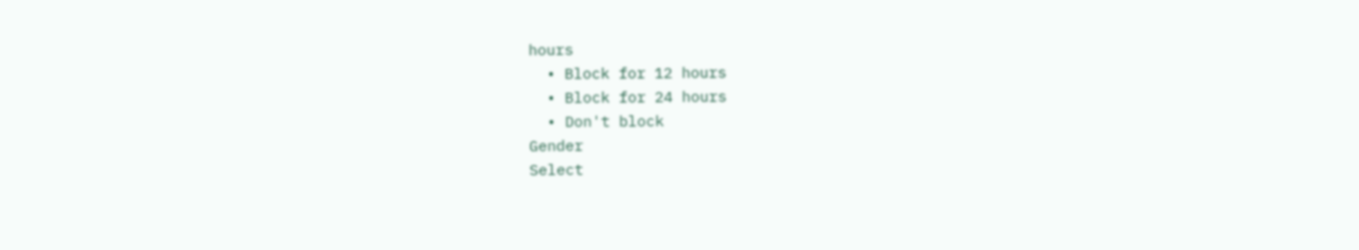hours
  • Block for 12 hours
  • Block for 24 hours
  • Don't block
Gender
Select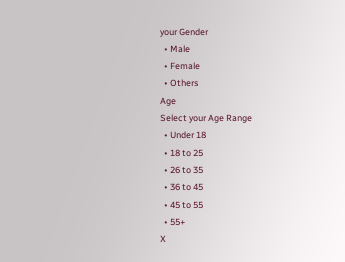your Gender
  • Male
  • Female
  • Others
Age
Select your Age Range
  • Under 18
  • 18 to 25
  • 26 to 35
  • 36 to 45
  • 45 to 55
  • 55+
X